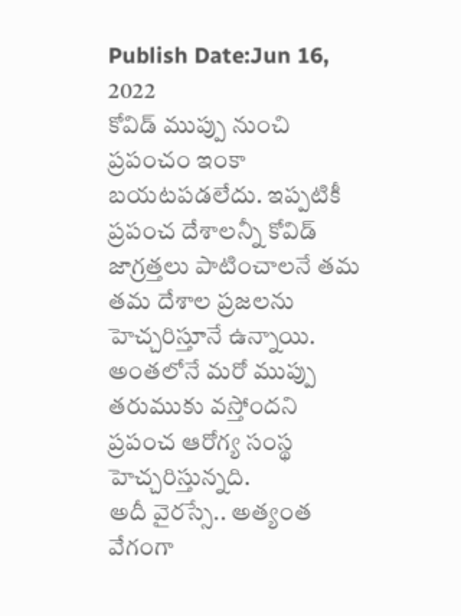Publish Date:Jun 16, 2022
కోవిడ్ ముప్పు నుంచి ప్రపంచం ఇంకా బయటపడలేదు. ఇప్పటికీ ప్రపంచ దేశాలన్నీ కోవిడ్ జాగ్రత్తలు పాటించాలనే తమ తమ దేశాల ప్రజలను హెచ్చరిస్తూనే ఉన్నాయి. అంతలోనే మరో ముప్పు తరుముకు వస్తోందని ప్రపంచ ఆరోగ్య సంస్థ హెచ్చరిస్తున్నది.
అదీ వైరస్సే.. అత్యంత వేగంగా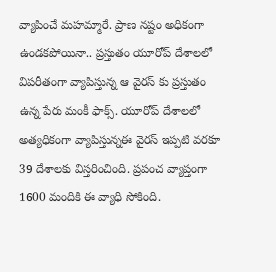వ్యాపించే మహమ్మారే. ప్రాణ నష్టం అధికంగా ఉండకపోయినా.. ప్రస్తుతం యూరోప్ దేశాలలో విపరీతంగా వ్యాపిస్తున్న ఆ వైరస్ కు ప్రస్తుతం ఉన్న పేరు మంకీ ఫాక్స్. యూరోప్ దేశాలలో అత్యధికంగా వ్యాపిస్తున్నఈ వైరస్ ఇప్పటి వరకూ 39 దేశాలకు విస్తరించింది. ప్రపంచ వ్యాప్తంగా 1600 మందికి ఈ వ్యాధి సోకింది.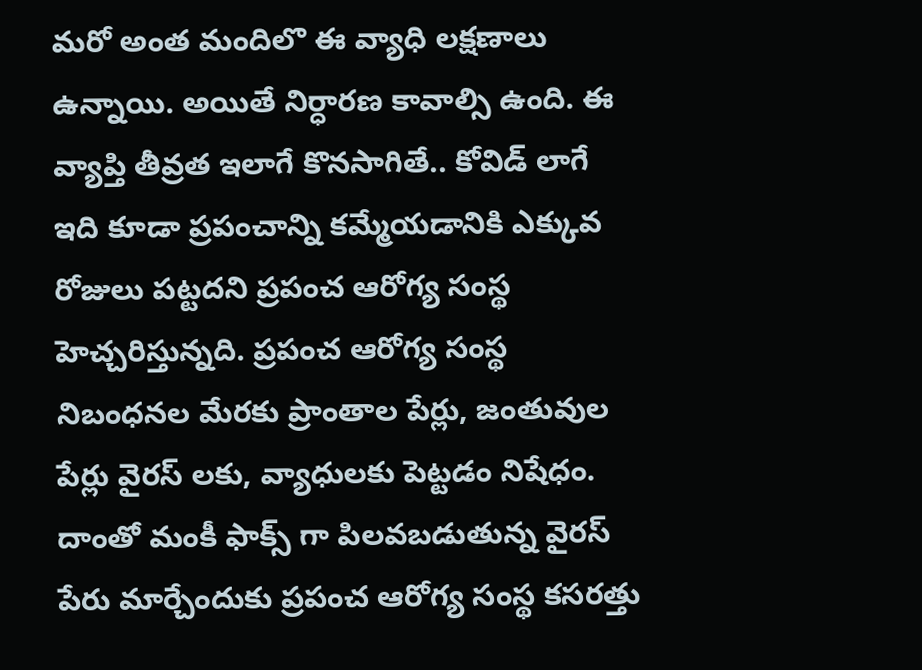మరో అంత మందిలొ ఈ వ్యాధి లక్షణాలు ఉన్నాయి. అయితే నిర్ధారణ కావాల్సి ఉంది. ఈ వ్యాప్తి తీవ్రత ఇలాగే కొనసాగితే.. కోవిడ్ లాగే ఇది కూడా ప్రపంచాన్ని కమ్మేయడానికి ఎక్కువ రోజులు పట్టదని ప్రపంచ ఆరోగ్య సంస్థ హెచ్చరిస్తున్నది. ప్రపంచ ఆరోగ్య సంస్థ నిబంధనల మేరకు ప్రాంతాల పేర్లు, జంతువుల పేర్లు వైరస్ లకు, వ్యాధులకు పెట్టడం నిషేధం. దాంతో మంకీ ఫాక్స్ గా పిలవబడుతున్న వైరస్ పేరు మార్చేందుకు ప్రపంచ ఆరోగ్య సంస్థ కసరత్తు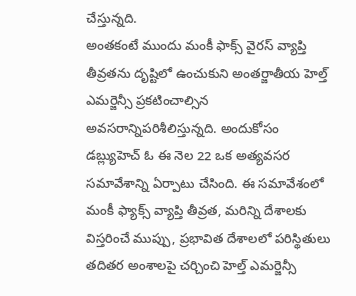చేస్తున్నది.
అంతకంటే ముందు మంకీ ఫాక్స్ వైరస్ వ్యాప్తి తీవ్రతను దృష్టిలో ఉంచుకుని అంతర్జాతీయ హెల్త్ ఎమర్జెన్సీ ప్రకటించాల్సిన అవసరాన్నిపరిశీలిస్తున్నది. అందుకోసం డబ్ల్యుహెచ్ ఓ ఈ నెల 22 ఒక అత్యవసర సమావేశాన్ని ఏర్పాటు చేసింది. ఈ సమావేశంలో మంకీ ఫ్యాక్స్ వ్యాప్తి తీవ్రత, మరిన్ని దేశాలకు విస్తరించే ముప్పు, ప్రభావిత దేశాలలో పరిస్థితులు తదితర అంశాలపై చర్చించి హెల్త్ ఎమర్జెన్సీ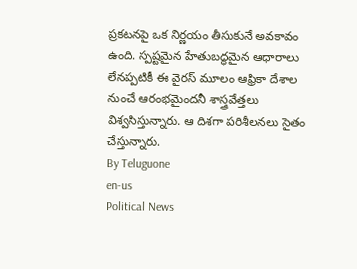ప్రకటనపై ఒక నిర్ణయం తీసుకునే అవకావం ఉంది. స్పష్టమైన హేతుబద్ధమైన ఆధారాలు లేనప్పటికీ ఈ వైరస్ మూలం ఆఫ్రికా దేశాల నుంచే ఆరంభమైందనీ శాస్త్రవేత్తలు విశ్వసిస్తున్నారు. ఆ దిశగా పరిశీలనలు సైతం చేస్తున్నారు.
By Teluguone
en-us
Political News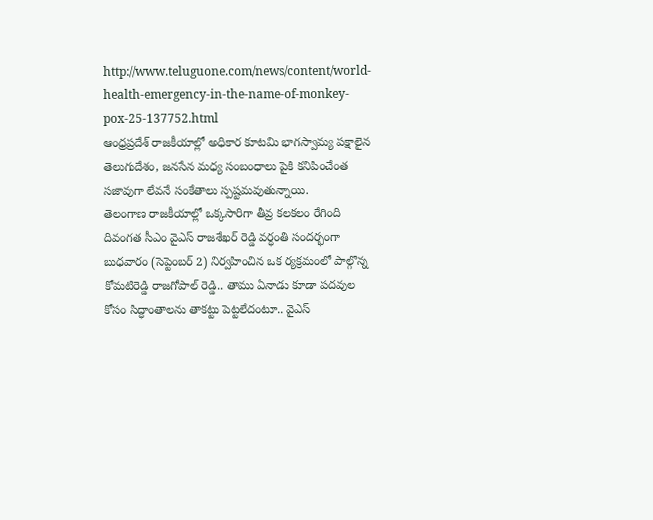http://www.teluguone.com/news/content/world-health-emergency-in-the-name-of-monkey-pox-25-137752.html
ఆంధ్రప్రదేశ్ రాజకీయాల్లో అధికార కూటమి భాగస్వామ్య పక్షాలైన తెలుగుదేశం, జనసేన మధ్య సంబంధాలు పైకి కనిపించేంత సజావుగా లేవనే సంకేతాలు స్పష్టమవుతున్నాయి.
తెలంగాణ రాజకీయాల్లో ఒక్కసారిగా తీవ్ర కలకలం రేగింది
దివంగత సీఎం వైఎస్ రాజశేఖర్ రెడ్డి వర్ధంతి సందర్భంగా బుధవారం (సెప్టెంబర్ 2) నిర్వహించిన ఒక ర్యక్రమంలో పాల్గొన్న కోమటిరెడ్డి రాజగోపాల్ రెడ్డి.. తాము ఏనాడు కూడా పదవుల కోసం సిద్ధాంతాలను తాకట్టు పెట్టలేదంటూ.. వైఎస్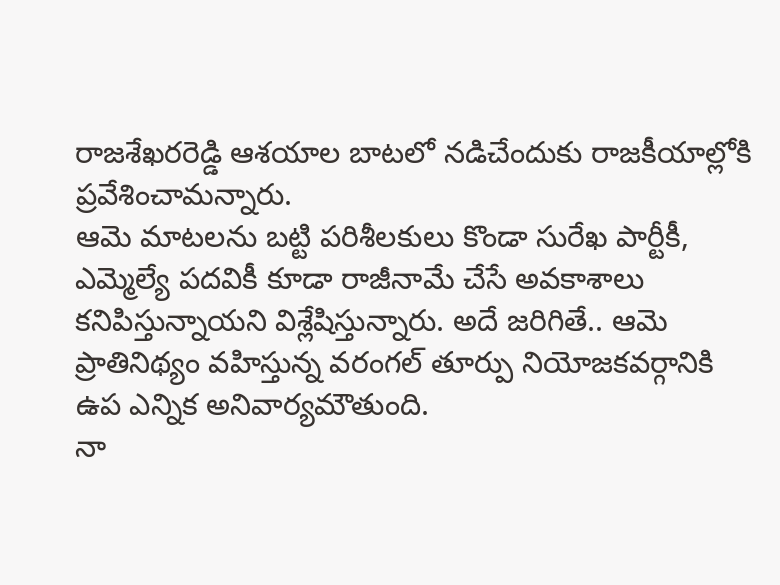రాజశేఖరరెడ్డి ఆశయాల బాటలో నడిచేందుకు రాజకీయాల్లోకి ప్రవేశించామన్నారు.
ఆమె మాటలను బట్టి పరిశీలకులు కొండా సురేఖ పార్టీకీ, ఎమ్మెల్యే పదవికీ కూడా రాజీనామే చేసే అవకాశాలు కనిపిస్తున్నాయని విశ్లేషిస్తున్నారు. అదే జరిగితే.. ఆమె ప్రాతినిథ్యం వహిస్తున్న వరంగల్ తూర్పు నియోజకవర్గానికి ఉప ఎన్నిక అనివార్యమౌతుంది.
నా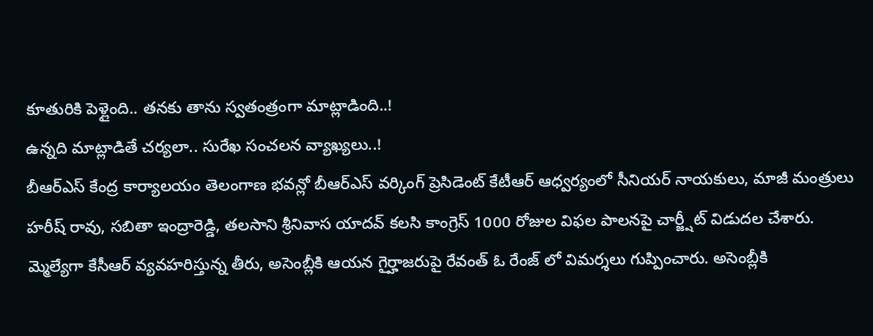కూతురికి పెళ్లైంది.. తనకు తాను స్వతంత్రంగా మాట్లాడింది..!
ఉన్నది మాట్లాడితే చర్యలా.. సురేఖ సంచలన వ్యాఖ్యలు..!
బీఆర్ఎస్ కేంద్ర కార్యాలయం తెలంగాణ భవన్లో బీఆర్ఎస్ వర్కింగ్ ప్రెసిడెంట్ కేటీఆర్ ఆధ్వర్యంలో సీనియర్ నాయకులు, మాజీ మంత్రులు హరీష్ రావు, సబితా ఇంద్రారెడ్డి, తలసాని శ్రీనివాస యాదవ్ కలసి కాంగ్రెస్ 1000 రోజుల విఫల పాలనపై చార్జ్షీట్ విడుదల చేశారు.
మ్మెల్యేగా కేసీఆర్ వ్యవహరిస్తున్న తీరు, అసెంబ్లీకి ఆయన గైర్హాజరుపై రేవంత్ ఓ రేంజ్ లో విమర్శలు గుప్పించారు. అసెంబ్లీకి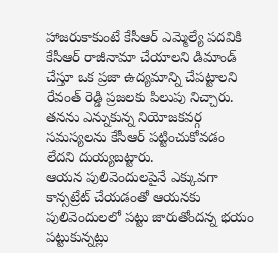హాజరుకాకుంటే కేసీఆర్ ఎమ్మెల్యే పదవికి కేసీఆర్ రాజీనామా చేయాలని డిమాండ్ చేస్తూ ఒక ప్రజా ఉద్యమాన్ని చేపట్టాలని రేవంత్ రెడ్డి ప్రజలకు పిలుపు నిచ్చారు. తనను ఎన్నుకున్న నియోజకవర్గ సమస్యలను కేసీఆర్ పట్టించుకోవడం లేదని దుయ్యబట్టారు.
ఆయన పులివెందులపైనే ఎక్కువగా కాన్సట్రేట్ చేయడంతో ఆయనకు పులివెందులలో పట్టు జారుతోందన్న భయం పట్టుకున్నట్లు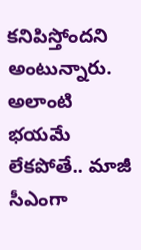కనిపిస్తోందని అంటున్నారు. అలాంటి భయమే లేకపోతే.. మాజీ సీఎంగా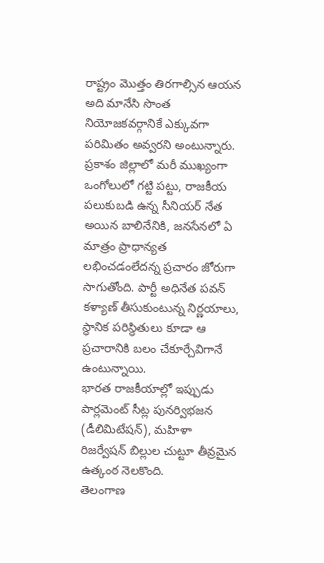రాష్ట్రం మొత్తం తిరగాల్సిన ఆయన అది మానేసి సొంత నియోజకవర్గానికే ఎక్కువగా పరిమితం అవ్వరని అంటున్నారు.
ప్రకాశం జిల్లాలో మరీ ముఖ్యంగా ఒంగోలులో గట్టి పట్టు, రాజకీయ పలుకుబడి ఉన్న సీనియర్ నేత అయిన బాలినేనికి, జనసేనలో ఏ మాత్రం ప్రాధాన్యత లభించడంలేదన్న ప్రచారం జోరుగా సాగుతోంది. పార్టీ అధినేత పవన్ కళ్యాణ్ తీసుకుంటున్న నిర్ణయాలు, స్థానిక పరిస్థితులు కూడా ఆ ప్రచారానికి బలం చేకూర్చేవిగానే ఉంటున్నాయి.
భారత రాజకీయాల్లో ఇప్పుడు పార్లమెంట్ సీట్ల పునర్విభజన (డీలిమిటేషన్), మహిళా రిజర్వేషన్ బిల్లుల చుట్టూ తీవ్రమైన ఉత్కంఠ నెలకొంది.
తెలంగాణ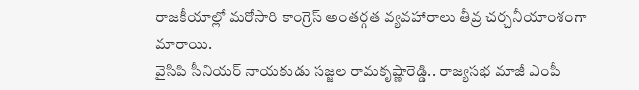రాజకీయాల్లో మరోసారి కాంగ్రెస్ అంతర్గత వ్యవహారాలు తీవ్ర చర్చనీయాంశంగా మారాయి.
వైసిపి సీనియర్ నాయకుడు సజ్జల రామకృష్ణారెడ్డి.. రాజ్యసభ మాజీ ఎంపీ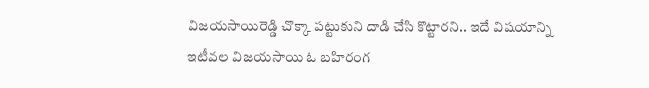విజయసాయిరెడ్డి చొక్కా పట్టుకుని దాడి చేసి కొట్టారని.. ఇదే విషయాన్ని ఇటీవల విజయసాయి ఓ బహిరంగ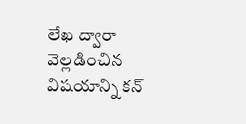లేఖ ద్వారా వెల్లడించిన విషయాన్ని కన్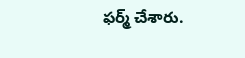ఫర్మ్ చేశారు.